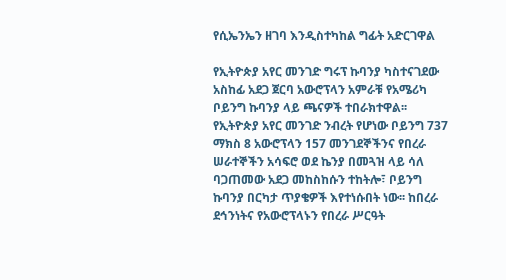የሲኤንኤን ዘገባ እንዲስተካከል ግፊት አድርገዋል

የኢትዮጵያ አየር መንገድ ግሩፕ ኩባንያ ካስተናገደው አስከፊ አደጋ ጀርባ አውሮፕላን አምራቹ የአሜሪካ ቦይንግ ኩባንያ ላይ ጫናዎች ተበራክተዋል፡፡ የኢትዮጵያ አየር መንገድ ንብረት የሆነው ቦይንግ 737 ማክስ 8 አውሮፕላን 157 መንገደኞችንና የበረራ ሠራተኞችን አሳፍሮ ወደ ኬንያ በመጓዝ ላይ ሳለ ባጋጠመው አደጋ መከስከሱን ተከትሎ፣ ቦይንግ ኩባንያ በርካታ ጥያቄዎች እየተነሱበት ነው፡፡ ከበረራ ደኅንነትና የአውሮፕላኑን የበረራ ሥርዓት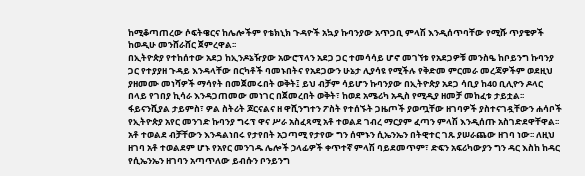ከሚቆጣጠረው ሶፍትዌርና ከሌሎችም የቴክኒክ ጉዳዮች አኳያ ኩባንያው አጥጋቢ ምላሽ እንዲሰጥባቸው የሚሹ ጥያቄዎች ከወዲሁ መንሸራሸር ጀምረዋል፡፡
በኢትዮጵያ የተከሰተው አደጋ ከኢንዶኔዥያው አውሮፕላን አደጋ ጋር ተመሳሳይ ሆኖ መገኘቱ የአደጋዎቹ መንስዔ ከቦይንግ ኩባንያ ጋር የተያያዘ ጉዳይ እንዳላቸው በርካቶች ባመኑበትና የአደጋውን ሁኔታ ሊያሳዩ የሚችሉ የቅድመ ምርመራ መረጃዎችም ወደዚህ ያዘመሙ መነሻዎች ማሳየት በመጀመሩበት ወቅት፤ ይህ ብቻም ሳይሆን ኩባንያው በኢትዮጵያ አደጋ ሳቢያ ከ40 ቢሊዮን ዶላር በላይ የገበያ ኪሳራ እንዳጋጠመው መነገር በጀመረበት ወቅት፣ ከወደ አሜሪካ አዲስ የሚዲያ ዘመቻ መከፈቱ ታይቷል፡፡
ፋይናንሺያል ታይምስ፣ ዎል ስትሪት ጆርናልና ዘ ዋሺንግተን ፖስት የተሰኙት ጋዜጦች ያወጧቸው ዘገባዎች ያስተናገዷቸውን ሐሳቦች የኢትዮጵያ አየር መንገድ ኩባንያ ግሩፕ ዋና ሥራ አስፈጻሚ አቶ ተወልደ ገብረ ማርያም ፈጣን ምላሽ እንዲሰጡ አስገድደዋቸዋል፡፡ አቶ ተወልደ ብቻቸውን እንዳልነበሩ የታየበት አጋጣሚ የታየው ግን ሰሞኑን ሲኤንኤን በትዊተር ገጹ ያሠራጨው ዘገባ ነው፡፡ ለዚህ ዘገባ አቶ ተወልደም ሆኑ የአየር መንገዱ ሌሎች ኃላፊዎች ቀጥተኛ ምላሽ ባይደመጥም፣ ድፍን አፍሪካውያን ግን ዳር እስከ ከዳር የሲኤንኤን ዘገባን አጣጥለው ይብሱን ቦንይንግ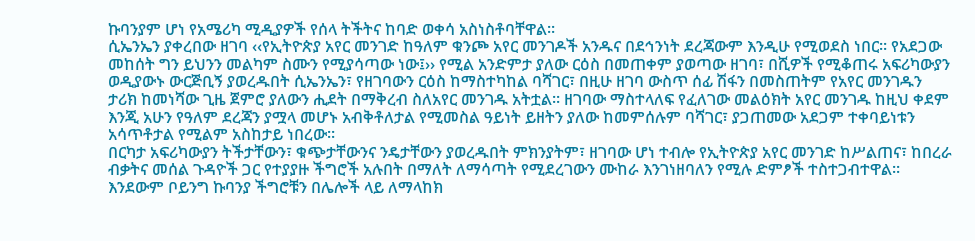ኩባንያም ሆነ የአሜሪካ ሚዲያዎች የሰላ ትችትና ከባድ ወቀሳ አስነስቶባቸዋል፡፡
ሲኤንኤን ያቀረበው ዘገባ ‹‹የኢትዮጵያ አየር መንገድ ከዓለም ቁንጮ አየር መንገዶች አንዱና በደኅንነት ደረጃውም እንዲሁ የሚወደስ ነበር፡፡ የአደጋው መከሰት ግን ይህንን መልካም ስሙን የሚያሳጣው ነው፤›› የሚል አንድምታ ያለው ርዕስ በመጠቀም ያወጣው ዘገባ፣ በሺዎች የሚቆጠሩ አፍሪካውያን ወዲያውኑ ውርጅቢኝ ያወረዱበት ሲኤንኤን፣ የዘገባውን ርዕስ ከማስተካከል ባሻገር፣ በዚሁ ዘገባ ውስጥ ሰፊ ሽፋን በመስጠትም የአየር መንገዱን ታሪክ ከመነሻው ጊዜ ጀምሮ ያለውን ሒደት በማቅረብ ስለአየር መንገዱ አትቷል፡፡ ዘገባው ማስተላለፍ የፈለገው መልዕክት አየር መንገዱ ከዚህ ቀደም እንጂ አሁን የዓለም ደረጃን ያሟላ መሆኑ አብቅቶለታል የሚመስል ዓይነት ይዘትን ያለው ከመምሰሉም ባሻገር፣ ያጋጠመው አደጋም ተቀባይነቱን አሳጥቶታል የሚልም አስከታይ ነበረው፡፡
በርካታ አፍሪካውያን ትችታቸውን፣ ቁጭታቸውንና ንዴታቸውን ያወረዱበት ምክንያትም፣ ዘገባው ሆነ ተብሎ የኢትዮጵያ አየር መንገድ ከሥልጠና፣ ከበረራ ብቃትና መሰል ጉዳዮች ጋር የተያያዙ ችግሮች አሉበት በማለት ለማሳጣት የሚደረገውን ሙከራ እንገነዘባለን የሚሉ ድምፆች ተስተጋብተዋል፡፡ እንደውም ቦይንግ ኩባንያ ችግሮቹን በሌሎች ላይ ለማላከክ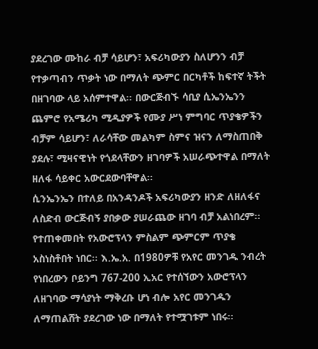ያደረገው ሙከራ ብቻ ሳይሆን፣ አፍሪካውያን ስለሆንን ብቻ የተቃጣብን ጥቃት ነው በማለት ጭምር በርካቶች ከፍተኛ ትችት በዘገባው ላይ አሰምተዋል፡፡ በውርጅብኙ ሳቢያ ሲኤንኤንን ጨምሮ የአሜሪካ ሚዲያዎች የሙያ ሥነ ምግባር ጥያቄዎችን ብቻም ሳይሆን፣ ለራሳቸው መልካም ስምና ዝናን ለማስጠበቅ ያደሉ፣ ሚዛናዊነት የጎደላቸውን ዘገባዎች አሠራጭተዋል በማለት ዘለፋ ሳይቀር አውርደውባቸዋል፡፡
ሲንኤንኤን በተለይ በአንዳንዶች አፍሪካውያን ዘንድ ለዘለፋና ለስድብ ውርጅብኝ ያበቃው ያሠራጨው ዘገባ ብቻ አልነበረም፡፡ የተጠቀመበት የአውሮፕላን ምስልም ጭምርም ጥያቄ አስነስቶበት ነበር፡፡ እ.ኤ.አ. በ1980ዎቹ የአየር መንገዱ ንብረት የነበረውን ቦይንግ 767-200 ኢአር የተሰኘውን አውሮፕላን ለዘገባው ማሳያነት ማቅረቡ ሆነ ብሎ አየር መንገዱን ለማጠልሸት ያደረገው ነው በማለት የተሟገቱም ነበሩ፡፡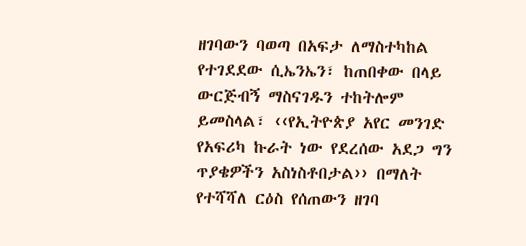ዘገባውን ባወጣ በአፍታ ለማስተካከል የተገደደው ሲኤንኤን፣ ከጠበቀው በላይ ውርጅብኝ ማስናገዱን ተከትሎም ይመስላል፣ ‹‹የኢትዮጵያ አየር መንገድ የአፍሪካ ኩራት ነው የደረሰው አደጋ ግን ጥያቄዎችን አስነስቶበታል›› በማለት የተሻሻለ ርዕስ የሰጠውን ዘገባ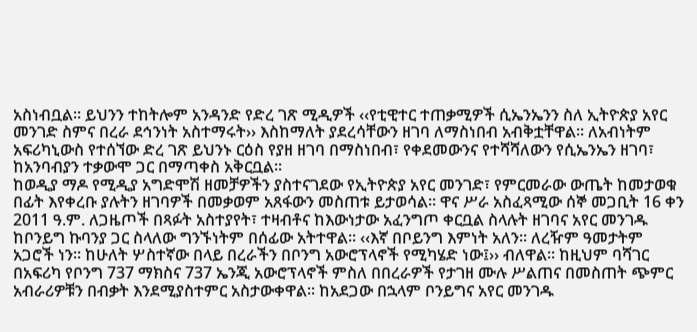አስነብቧል፡፡ ይህንን ተከትሎም አንዳንድ የድረ ገጽ ሚዲዎች ‹‹የቲዊተር ተጠቃሚዎች ሲኤንኤንን ስለ ኢትዮጵያ አየር መንገድ ስምና በረራ ደኅንነት አስተማሩት›› እስከማለት ያደረሳቸውን ዘገባ ለማስነበብ አብቅቷቸዋል፡፡ ለአብነትም አፍሪካኒውስ የተሰኘው ድረ ገጽ ይህንኑ ርዕስ የያዘ ዘገባ በማስነበብ፣ የቀደመውንና የተሻሻለውን የሲኤንኤን ዘገባ፣ ከአንባብያን ተቃውሞ ጋር በማጣቀስ አቅርቧል፡፡
ከወዲያ ማዶ የሚዲያ አግድሞሽ ዘመቻዎችን ያስተናገደው የኢትዮጵያ አየር መንገድ፣ የምርመራው ውጤት ከመታወቁ በፊት እየቀረቡ ያሉትን ዘገባዎች በመቃወም አጸፋውን መስጠቱ ይታወሳል፡፡ ዋና ሥራ አስፈጻሚው ሰኞ መጋቢት 16 ቀን 2011 ዓ.ም. ለጋዜጦች በጻፉት አስተያየት፣ ተዛብቶና ከእውነታው አፈንግጦ ቀርቧል ስላሉት ዘገባና አየር መንገዱ ከቦንይግ ኩባንያ ጋር ስላለው ግንኙነትም በሰፊው አትተዋል፡፡ ‹‹እኛ በቦይንግ እምነት አለን፡፡ ለረዥም ዓመታትም አጋሮች ነን፡፡ ከሁለት ሦስተኛው በላይ በረራችን በቦንግ አውሮፕላኖች የሚካሄድ ነው፤›› ብለዋል፡፡ ከዚህም ባሻገር በአፍሪካ የቦንግ 737 ማክስና 737 ኤንጂ አውሮፕላኖች ምስለ በበረራዎች የታገዘ ሙሉ ሥልጠና በመስጠት ጭምር አብራሪዎቹን በብቃት እንደሚያስተምር አስታውቀዋል፡፡ ከአደጋው በኋላም ቦንይግና አየር መንገዱ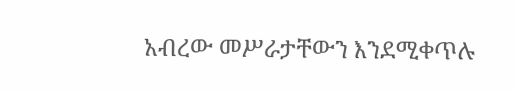አብረው መሥራታቸውን እንደሚቀጥሉ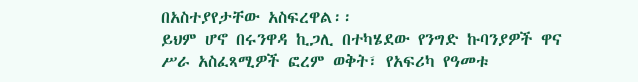በአስተያየታቸው አስፍረዋል፡፡
ይህም ሆኖ በሩንዋዳ ኪጋሊ በተካሄደው የንግድ ኩባንያዎች ዋና ሥራ አስፈጻሚዎች ፎረም ወቅት፣ የአፍሪካ የዓመቱ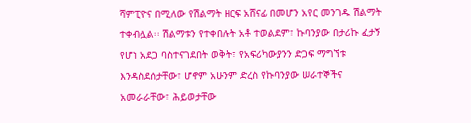ሻምፒዮና በሚለው የሽልማት ዘርፍ አሸናፊ በመሆን አየር መንገዱ ሽልማት ተቀብሏል፡፡ ሽልማቱን የተቀበሉት አቶ ተወልደም፣ ኩባንያው በታሪኩ ፈታኝ የሆነ አደጋ ባስተናገደበት ወቅት፣ የአፍሪካውያንን ድጋፍ ማግኘቱ እንዳስደሰታቸው፣ ሆኖም አሁንም ድረስ የኩባንያው ሠራተኞችና አመራራቸው፣ ሕይወታቸው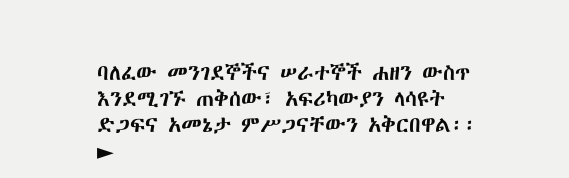ባለፈው መንገደኞችና ሠራተኞች ሐዘን ውስጥ እንደሚገኙ ጠቅሰው፣ አፍሪካውያን ላሳዩት ድጋፍና አመኔታ ምሥጋናቸውን አቅርበዋል፡፡
►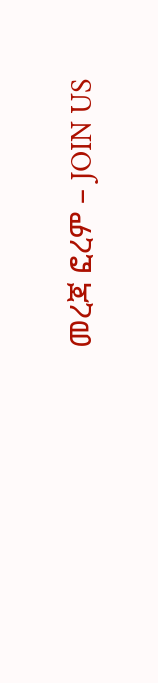መረጃ ፎረም – JOIN US